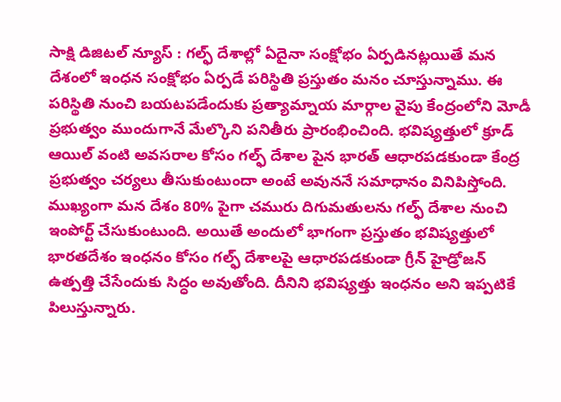సాక్షి డిజిటల్ న్యూస్ : గల్ఫ్ దేశాల్లో ఏదైనా సంక్షోభం ఏర్పడినట్లయితే మన దేశంలో ఇంధన సంక్షోభం ఏర్పడే పరిస్థితి ప్రస్తుతం మనం చూస్తున్నాము. ఈ పరిస్థితి నుంచి బయటపడేందుకు ప్రత్యామ్నాయ మార్గాల వైపు కేంద్రంలోని మోడీ ప్రభుత్వం ముందుగానే మేల్కొని పనితీరు ప్రారంభించింది. భవిష్యత్తులో క్రూడ్ ఆయిల్ వంటి అవసరాల కోసం గల్ఫ్ దేశాల పైన భారత్ ఆధారపడకుండా కేంద్ర ప్రభుత్వం చర్యలు తీసుకుంటుందా అంటే అవుననే సమాధానం వినిపిస్తోంది. ముఖ్యంగా మన దేశం 80% పైగా చమురు దిగుమతులను గల్ఫ్ దేశాల నుంచి ఇంపోర్ట్ చేసుకుంటుంది. అయితే అందులో భాగంగా ప్రస్తుతం భవిష్యత్తులో భారతదేశం ఇంధనం కోసం గల్ఫ్ దేశాలపై ఆధారపడకుండా గ్రీన్ హైడ్రోజన్ ఉత్పత్తి చేసేందుకు సిద్ధం అవుతోంది. దీనిని భవిష్యత్తు ఇంధనం అని ఇప్పటికే పిలుస్తున్నారు.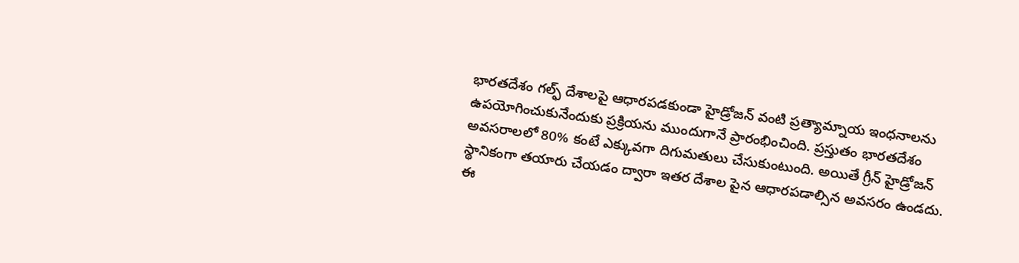భారతదేశం గల్ఫ్ దేశాలపై ఆధారపడకుండా హైడ్రోజన్ వంటి ప్రత్యామ్నాయ ఇంధనాలను ఉపయోగించుకునేందుకు ప్రక్రియను ముందుగానే ప్రారంభించింది. ప్రస్తుతం భారతదేశం అవసరాలలో 80% కంటే ఎక్కువగా దిగుమతులు చేసుకుంటుంది. అయితే గ్రీన్ హైడ్రోజన్ స్థానికంగా తయారు చేయడం ద్వారా ఇతర దేశాల పైన ఆధారపడాల్సిన అవసరం ఉండదు. ఈ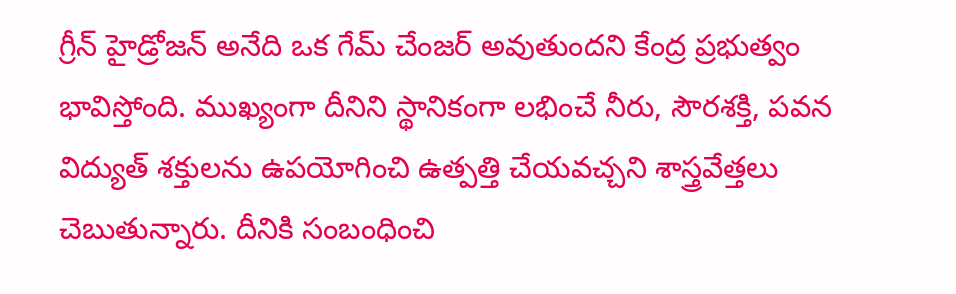గ్రీన్ హైడ్రోజన్ అనేది ఒక గేమ్ చేంజర్ అవుతుందని కేంద్ర ప్రభుత్వం భావిస్తోంది. ముఖ్యంగా దీనిని స్థానికంగా లభించే నీరు, సౌరశక్తి, పవన విద్యుత్ శక్తులను ఉపయోగించి ఉత్పత్తి చేయవచ్చని శాస్త్రవేత్తలు చెబుతున్నారు. దీనికి సంబంధించి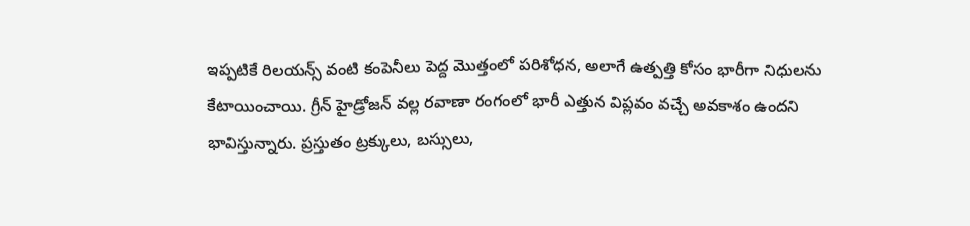ఇప్పటికే రిలయన్స్ వంటి కంపెనీలు పెద్ద మొత్తంలో పరిశోధన, అలాగే ఉత్పత్తి కోసం భారీగా నిధులను కేటాయించాయి. గ్రీన్ హైడ్రోజన్ వల్ల రవాణా రంగంలో భారీ ఎత్తున విప్లవం వచ్చే అవకాశం ఉందని భావిస్తున్నారు. ప్రస్తుతం ట్రక్కులు, బస్సులు,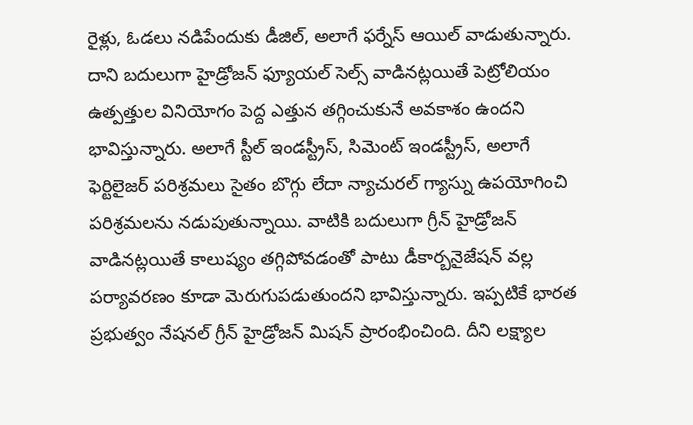రైళ్లు, ఓడలు నడిపేందుకు డీజిల్, అలాగే ఫర్నేస్ ఆయిల్ వాడుతున్నారు. దాని బదులుగా హైడ్రోజన్ ఫ్యూయల్ సెల్స్ వాడినట్లయితే పెట్రోలియం ఉత్పత్తుల వినియోగం పెద్ద ఎత్తున తగ్గించుకునే అవకాశం ఉందని భావిస్తున్నారు. అలాగే స్టీల్ ఇండస్ట్రీస్, సిమెంట్ ఇండస్ట్రీస్, అలాగే ఫెర్టిలైజర్ పరిశ్రమలు సైతం బొగ్గు లేదా న్యాచురల్ గ్యాస్ను ఉపయోగించి పరిశ్రమలను నడుపుతున్నాయి. వాటికి బదులుగా గ్రీన్ హైడ్రోజన్ వాడినట్లయితే కాలుష్యం తగ్గిపోవడంతో పాటు డీకార్బనైజేషన్ వల్ల పర్యావరణం కూడా మెరుగుపడుతుందని భావిస్తున్నారు. ఇప్పటికే భారత ప్రభుత్వం నేషనల్ గ్రీన్ హైడ్రోజన్ మిషన్ ప్రారంభించింది. దీని లక్ష్యాల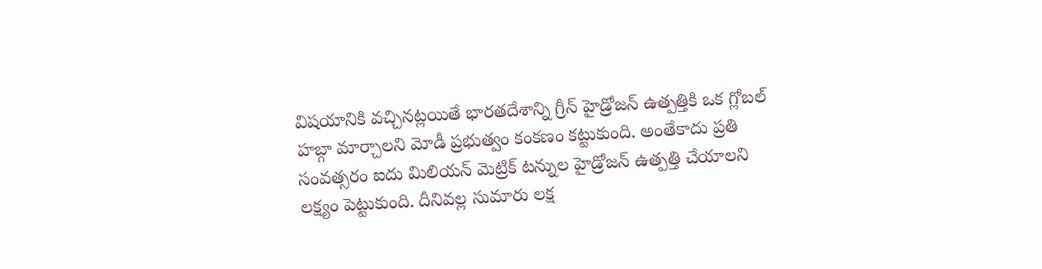విషయానికి వచ్చినట్లయితే భారతదేశాన్ని గ్రీన్ హైడ్రోజన్ ఉత్పత్తికి ఒక గ్లోబల్ హబ్గా మార్చాలని మోడీ ప్రభుత్వం కంకణం కట్టుకుంది. అంతేకాదు ప్రతి సంవత్సరం ఐదు మిలియన్ మెట్రిక్ టన్నుల హైడ్రోజన్ ఉత్పత్తి చేయాలని లక్ష్యం పెట్టుకుంది. దీనివల్ల సుమారు లక్ష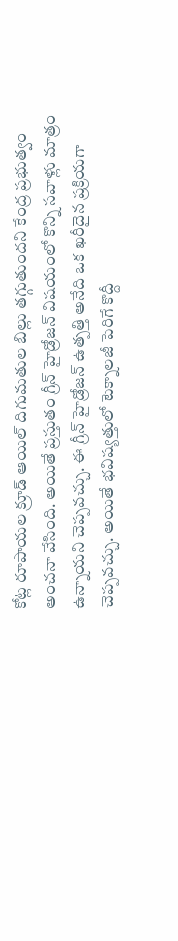కోట్ల రూపాయల క్రూడ్ ఆయిల్ దిగుమతుల బిల్లు తగ్గుతుందని కేంద్ర ప్రభుత్వం అంచనా వేసింది. అయితే ప్రస్తుతం గ్రీన్ హైడ్రోజన్ విషయంలో కొన్ని సవాళ్లు మాత్రం ఉన్నాయని చెప్పవచ్చు. ఈ గ్రీన్ హైడ్రోజన్ ఉత్పత్తి అనేది ఒక ఖరీదైన ప్రక్రియగా చెప్పవచ్చు. అయితే భవిష్యత్తులో టెక్నాలజీ పెరిగే కొద్దీ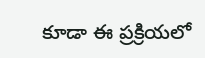కూడా ఈ ప్రక్రియలో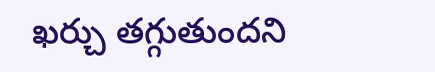ఖర్చు తగ్గుతుందని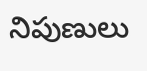నిపుణులు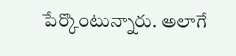పేర్కొంటున్నారు. అలాగే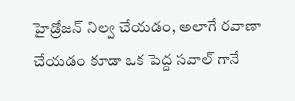హైడ్రోజన్ నిల్వ చేయడం, అలాగే రవాణా చేయడం కూడా ఒక పెద్ద సవాల్ గానే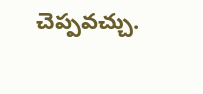చెప్పవచ్చు.